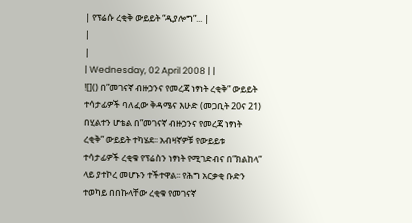| የፕሬሱ ረቂቅ ውይይት “ዲያሎግ”... |
|
|
| Wednesday, 02 April 2008 | |
![]() በ”መገናኛ ብዙኃንና የመረጃ ነፃነት ረቂቅ” ውይይት ተሳታፊዎች ባለፈው ቅዳሜና እሁድ (መጋቢት 20ና 21) በሂልተን ሆቴል በ”መገናኛ ብዙኃንና የመረጃ ነፃነት ረቂቅ” ውይይት ተካሄደ፡፡ አብዛኛዎቹ የውይይቱ ተሳታፊዎች ረቂቁ የፕሬስን ነፃነት የሚገድብና በ”ክልከላ” ላይ ያተኮረ መሆኑን ተችተዋል፡፡ የሕግ አርቃቂ ቡድን ተወካይ በበኩላቸው ረቂቁ የመገናኛ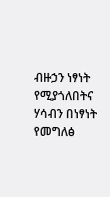ብዙኃን ነፃነት የሚያጎለበትና ሃሳብን በነፃነት የመግለፅ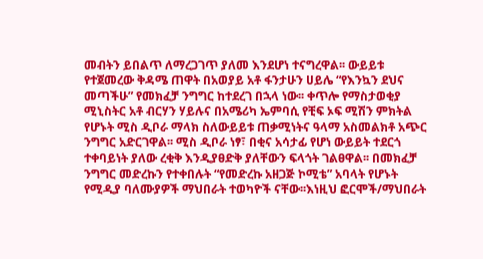መብትን ይበልጥ ለማረጋገጥ ያለመ እንደሆነ ተናግረዋል፡፡ ውይይቱ የተጀመረው ቅዳሜ ጠዋት በአወያይ አቶ ፋንታሁን ሀይሌ “የእንኳን ደህና መጣችሁ” የመክፈቻ ንግግር ከተደረገ በኋላ ነው፡፡ ቀጥሎ የማስታወቂያ ሚኒስትር አቶ ብርሃን ሃይሉና በአሜሪካ ኤምባሲ የቺፍ ኦፍ ሚሽን ምክትል የሆኑት ሚስ ዲቦራ ማላክ ስለውይይቱ ጠቃሚነትና ዓላማ አስመልክቶ አጭር ንግግር አድርገዋል፡፡ ሚስ ዲቦራ ነፃ፣ በቂና አሳታፊ የሆነ ውይይት ተደርጎ ተቀባይነት ያለው ረቂቅ እንዲያፀድቅ ያለቸውን ፍላጎት ገልፀዋል፡፡ በመክፈቻ ንግግር መድረኩን የተቀበሉት “የመድረኩ አዘጋጅ ኮሚቴ” አባላት የሆኑት የሚዲያ ባለሙያዎች ማህበራት ተወካዮች ናቸው፡፡እነዚህ ፎርሞች/ማህበራት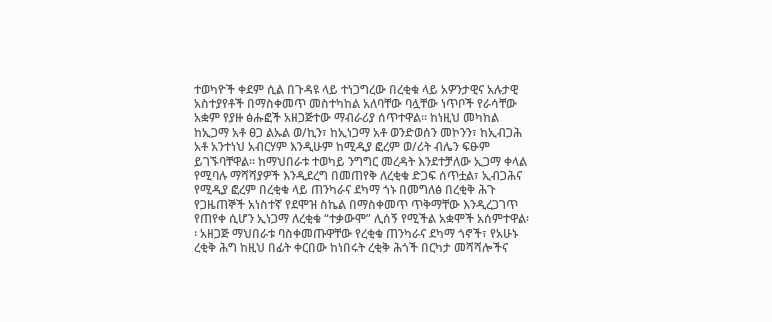ተወካዮች ቀደም ሲል በጉዳዩ ላይ ተነጋግረው በረቂቁ ላይ አዎንታዊና አሉታዊ አስተያየቶች በማስቀመጥ መስተካከል አለባቸው ባሏቸው ነጥቦች የራሳቸው አቋም የያዙ ፅሑፎች አዘጋጅተው ማብራሪያ ሰጥተዋል፡፡ ከነዚህ መካከል ከኢጋማ አቶ ፀጋ ልኡል ወ/ኪን፣ ከኢነጋማ አቶ ወንድወሰን መኮንን፣ ከኢብጋሕ አቶ አንተነህ አብርሃም እንዲሁም ከሚዲያ ፎረም ወ/ሪት ብሌን ፍፁም ይገኙባቸዋል፡፡ ከማህበራቱ ተወካይ ንግግር መረዳት እንደተቻለው ኢጋማ ቀላል የሚባሉ ማሻሻያዎች እንዲደረግ በመጠየቅ ለረቂቁ ድጋፍ ሰጥቷል፣ ኢብጋሕና የሚዲያ ፎረም በረቂቁ ላይ ጠንካራና ደካማ ጎኑ በመግለፅ በረቂቅ ሕጉ የጋዜጠኞች አነስተኛ የደሞዝ ስኬል በማስቀመጥ ጥቅማቸው እንዲረጋገጥ የጠየቀ ሲሆን ኢነጋማ ለረቂቁ “ተቃውሞ” ሊሰኝ የሚችል አቋሞች አሰምተዋል፡፡ አዘጋጅ ማህበራቱ ባስቀመጡዋቸው የረቂቁ ጠንካራና ደካማ ጎኖች፣ የአሁኑ ረቂቅ ሕግ ከዚህ በፊት ቀርበው ከነበሩት ረቂቅ ሕጎች በርካታ መሻሻሎችና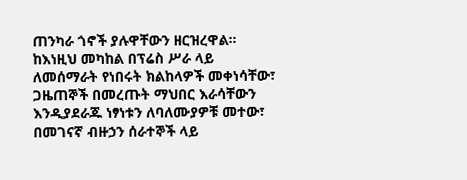ጠንካራ ጎኖች ያሉዋቸውን ዘርዝረዋል፡፡ ከእነዚህ መካከል በፕሬስ ሥራ ላይ ለመሰማራት የነበሩት ክልከላዎች መቀነሳቸው፣ ጋዜጠኞች በመረጡት ማህበር እራሳቸውን እንዲያደራጁ ነፃነቱን ለባለሙያዎቹ መተው፣ በመገናኛ ብዙኃን ሰራተኞች ላይ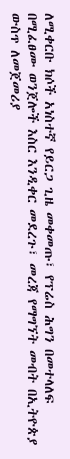ለሚቀርቡ ክሶች አነስተኛ የይርጋ ጊዜ መቀመጡ፣ የፕሬስ ሕግን በመተላለፍ በሚፈፀሙ ወንጀሎች እስር እንዲቀር መደረጉ፣ መረጃ የማግኘት መብት በኢትዮጵያ ውስጥ ለመጀመሪያ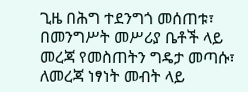ጊዜ በሕግ ተደንግጎ መሰጠቱ፣ በመንግሥት መሥሪያ ቤቶች ላይ መረጃ የመስጠትን ግዴታ መጣሱ፣ ለመረጃ ነፃነት መብት ላይ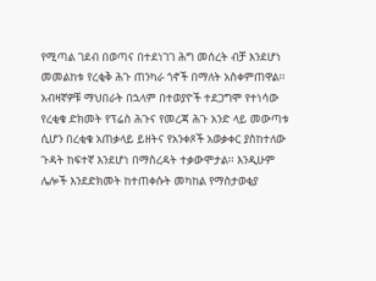የሚጣል ገደብ በወጣና በተደነገገ ሕግ መሰረት ብቻ እንደሆነ መመልከቱ የረቂቅ ሕጉ ጠንካራ ጎኖች በማለት አስቀምጠዋል፡፡ አብዛኛዎቹ ማህበራት በኋላም በተወያዮች ተደጋግሞ የተነሳው የረቂቁ ድክመት የፕሬስ ሕጉና የመረጃ ሕጉ አንድ ላይ መውጣቱ ሲሆን በረቂቁ አጠቃላይ ይዘትና የአንቀጾች አወቃቀር ያስከተለው ጉዳት ከፍተኛ እንደሆነ በማስረዳት ተቃውሞታል፡፡ እንዲሁም ሌሎች እንደድክመት ከተጠቀሱት መካከል የማስታወቂያ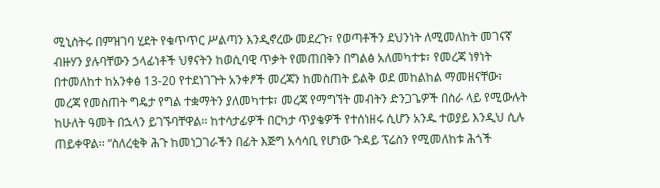ሚኒስትሩ በምዝገባ ሂደት የቁጥጥር ሥልጣን እንዲኖረው መደረጉ፣ የወጣቶችን ደህንነት ለሚመለከት መገናኛ ብዙሃን ያሉባቸውን ኃላፊነቶች ህፃናትን ከወሲባዊ ጥቃት የመጠበቅን በግልፅ አለመካተቱ፣ የመረጃ ነፃነት በተመለከተ ከአንቀፅ 13-20 የተደነገጉት አንቀፆች መረጃን ከመስጠት ይልቅ ወደ መከልከል ማመዘናቸው፣ መረጃ የመስጠት ግዴታ የግል ተቋማትን ያለመካተቱ፣ መረጃ የማግኘት መብትን ድንጋጌዎች በስራ ላይ የሚውሉት ከሁለት ዓመት በኋላን ይገኙባቸዋል፡፡ ከተሳታፊዎች በርካታ ጥያቄዎች የተሰነዘሩ ሲሆን አንዱ ተወያይ እንዲህ ሲሉ ጠይቀዋል፡፡ “ስለረቂቅ ሕጉ ከመነጋገራችን በፊት እጅግ አሳሳቢ የሆነው ጉዳይ ፕሬስን የሚመለከቱ ሕጎች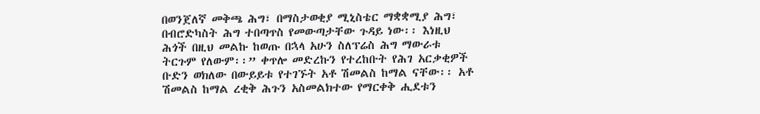በወንጀለኛ መቅጫ ሕግ፣ በማስታወቂያ ሚኒስቴር ማቋቋሚያ ሕግ፣ በብሮድካስት ሕግ ተበጣጥስ የመውጣታቸው ጉዳይ ነው፡፡ እነዚህ ሕጎች በዚህ መልኩ ከወጡ በኋላ አሁን ስለፕሬስ ሕግ ማውራቱ ትርጉም የለውም፡፡” ቀጥሎ መድረኩን የተረከቡት የሕገ አርቃቂዎች ቡድን ወክለው በውይይቱ የተገኙት አቶ ሽመልስ ከማል ናቸው፡፡ አቶ ሽመልስ ከማል ረቂቅ ሕጉን አስመልክተው የማርቀቅ ሒደቱን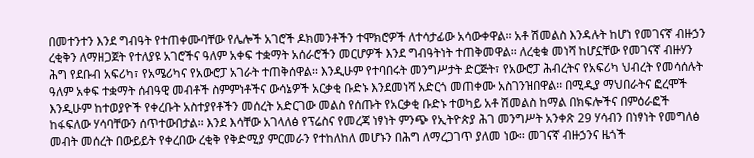በመተንተን እንደ ግብዓት የተጠቀሙባቸው የሌሎች አገሮች ዶክመንቶችን ተሞክሮዎች ለተሳታፊው አሳውቀዋል፡፡ አቶ ሽመልስ እንዳሉት ከሆነ የመገናኛ ብዙኃን ረቂቅን ለማዘጋጀት የተለያዩ አገሮችና ዓለም አቀፍ ተቋማት አሰራሮችን መርሆዎች እንደ ግብዓትነት ተጠቅመዋል፡፡ ለረቂቁ መነሻ ከሆኗቸው የመገናኛ ብዙሃን ሕግ የደቡብ አፍሪካ፣ የአሜሪካና የአውሮፓ አገራት ተጠቅሰዋል፡፡ እንዲሁም የተባበሩት መንግሥታት ድርጅት፣ የአውሮፓ ሕብረትና የአፍሪካ ህብረት የመሳሰሉት ዓለም አቀፍ ተቋማት ሰብዓዊ መብቶች ስምምነቶችና ውሳኔዎች አርቃቂ ቡድኑ እንደመነሻ አድርጎ መጠቀሙ አስገንዝበዋል፡፡ በሚዲያ ማህበራትና ፎረሞች እንዲሁም ከተወያዮች የቀረቡት አስተያየቶችን መሰረት አድርገው መልስ የሰጡት የአርቃቂ ቡድኑ ተወካይ አቶ ሽመልስ ከማል በክፍሎችና በምዕራፎች ከፋፍለው ሃሳባቸውን ሰጥተውበታል፡፡ እንደ እሳቸው አገላለፅ የፕሬስና የመረጃ ነፃነት ምንጭ የኢትዮጵያ ሕገ መንግሥት አንቀጽ 29 ሃሳብን በነፃነት የመግለፅ መብት መሰረት በውይይት የቀረበው ረቂቅ የቅድሚያ ምርመራን የተከለከለ መሆኑን በሕግ ለማረጋገጥ ያለመ ነው፡፡ መገናኛ ብዙኃንና ዜጎች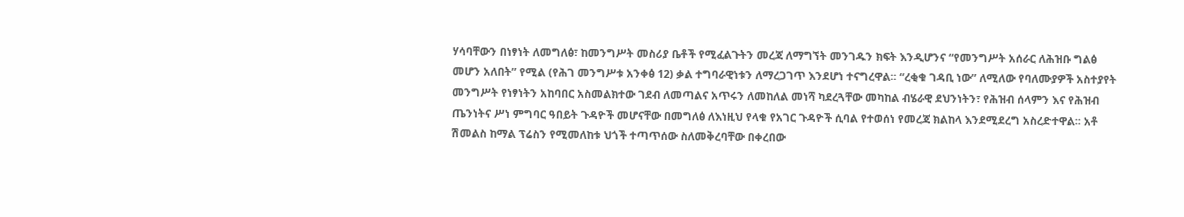ሃሳባቸውን በነፃነት ለመግለፅ፣ ከመንግሥት መስሪያ ቤቶች የሚፈልጉትን መረጃ ለማግኘት መንገዱን ክፍት እንዲሆንና “የመንግሥት አሰራር ለሕዝቡ ግልፅ መሆን አለበት” የሚል (የሕገ መንግሥቱ አንቀፅ 12) ቃል ተግባራዊነቱን ለማረጋገጥ እንደሆነ ተናግረዋል፡፡ “ረቂቁ ገዳቢ ነው” ለሚለው የባለሙያዎች አስተያየት መንግሥት የነፃነትን አከባበር አስመልክተው ገደብ ለመጣልና አጥሩን ለመከለል መነሻ ካደረጓቸው መካከል ብሄራዊ ደህንነትን፣ የሕዝብ ሰላምን እና የሕዝብ ጤንነትና ሥነ ምግባር ዓበይት ጉዳዮች መሆናቸው በመግለፅ ለእነዚህ የላቁ የአገር ጉዳዮች ሲባል የተወሰነ የመረጃ ክልከላ እንደሚደረግ አስረድተዋል፡፡ አቶ ሽመልስ ከማል ፕሬስን የሚመለከቱ ህጎች ተጣጥሰው ስለመቅረባቸው በቀረበው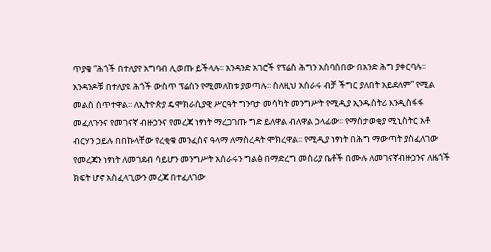ጥያቄ “ሕጎች በተለያየ አግባብ ሊወጡ ይችላሉ፡፡ አንዳንድ አገሮች የፕሬስ ሕግን አሰባሰበው በአንድ ሕግ ያቀርባሉ፡፡ አንዳንዶቹ በተለያዩ ሕጎች ውስጥ ፕሬስን የሚመለከቱ ያወጣሉ፡፡ ስለዚህ አሰራሩ ብቻ ችግር ያለበት አይደለም” የሚል መልስ ሰጥተዋል፡፡ ለኢትዮጵያ ዴሞክራሲያዊ ሥርዓት ግንባታ መሳካት መንግሥት የሚዲያ ኢንዱስትሪ እንዲስፋፋ መፈለጉንና የመገናኛ ብዙኃንና የመረጃ ነፃነት ማረጋገጡ ግድ ይለዋል ብለዋል ኃላፊው፡፡ የማስታወቂያ ሚኒስትር አቶ ብርሃን ኃይሉ በበኩላቸው የረቂቁ መንፈስና ዓላማ ለማስረዳት ሞክረዋል፡፡ የሚዲያ ነፃነት በሕግ ማውጣት ያስፈለገው የመረጃን ነፃነት ለመገደብ ሳይሆን መንግሥት አሰራሩን ግልፅ በማድረግ መስሪያ ቤቶች በሙሉ ለመገናኛብዙኃንና ለዜጎች ክፍት ሆኖ አስፈላጊውን መረጃ በተፈለገው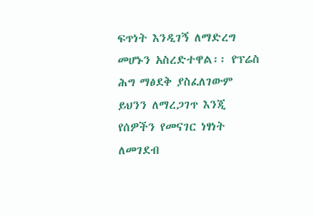ፍጥነት እንዲገኝ ለማድረግ መሆኑን አስረድተዋል፡፡ የፕሬስ ሕግ ማፅደቅ ያስፈለገውም ይህንን ለማረጋገጥ እንጂ የሰዎችን የመናገር ነፃነት ለመገደብ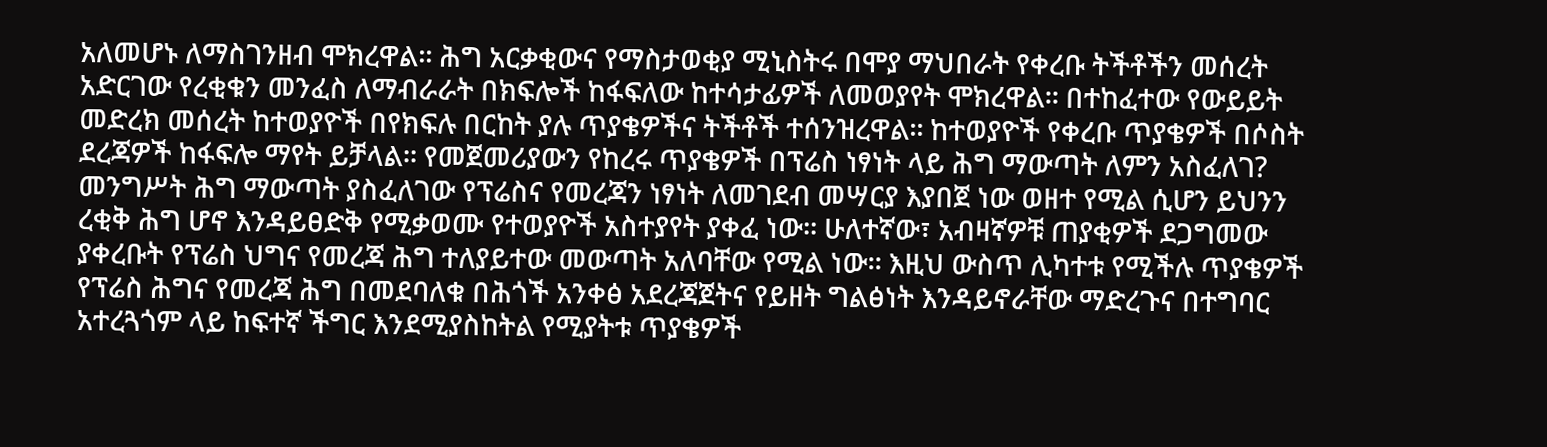አለመሆኑ ለማስገንዘብ ሞክረዋል፡፡ ሕግ አርቃቂውና የማስታወቂያ ሚኒስትሩ በሞያ ማህበራት የቀረቡ ትችቶችን መሰረት አድርገው የረቂቁን መንፈስ ለማብራራት በክፍሎች ከፋፍለው ከተሳታፊዎች ለመወያየት ሞክረዋል፡፡ በተከፈተው የውይይት መድረክ መሰረት ከተወያዮች በየክፍሉ በርከት ያሉ ጥያቄዎችና ትችቶች ተሰንዝረዋል፡፡ ከተወያዮች የቀረቡ ጥያቄዎች በሶስት ደረጃዎች ከፋፍሎ ማየት ይቻላል፡፡ የመጀመሪያውን የከረሩ ጥያቄዎች በፕሬስ ነፃነት ላይ ሕግ ማውጣት ለምን አስፈለገ? መንግሥት ሕግ ማውጣት ያስፈለገው የፕሬስና የመረጃን ነፃነት ለመገደብ መሣርያ እያበጀ ነው ወዘተ የሚል ሲሆን ይህንን ረቂቅ ሕግ ሆኖ እንዳይፀድቅ የሚቃወሙ የተወያዮች አስተያየት ያቀፈ ነው፡፡ ሁለተኛው፣ አብዛኛዎቹ ጠያቂዎች ደጋግመው ያቀረቡት የፕሬስ ህግና የመረጃ ሕግ ተለያይተው መውጣት አለባቸው የሚል ነው፡፡ እዚህ ውስጥ ሊካተቱ የሚችሉ ጥያቄዎች የፕሬስ ሕግና የመረጃ ሕግ በመደባለቁ በሕጎች አንቀፅ አደረጃጀትና የይዘት ግልፅነት እንዳይኖራቸው ማድረጉና በተግባር አተረጓጎም ላይ ከፍተኛ ችግር እንደሚያስከትል የሚያትቱ ጥያቄዎች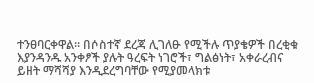ተንፀባርቀዋል፡፡ በሶስተኛ ደረጃ ሊገለፁ የሚችሉ ጥያቄዎች በረቂቁ እያንዳንዱ አንቀፆች ያሉት ዓረፍት ነገሮች፣ ግልፅነት፣ አቀራረብና ይዘት ማሻሻያ እንዲደረግባቸው የሚያመላክቱ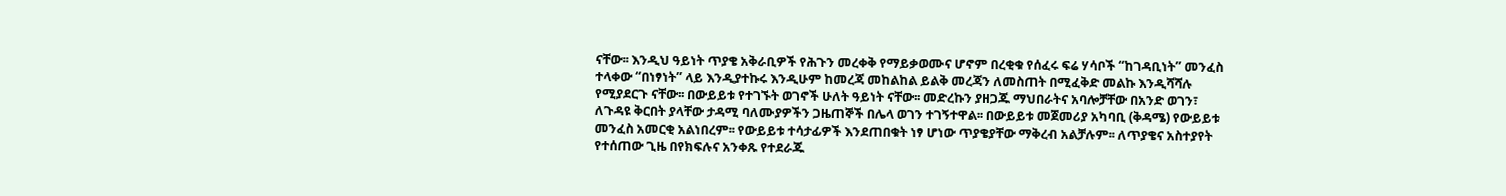ናቸው፡፡ እንዲህ ዓይነት ጥያቄ አቅራቢዎች የሕጉን መረቀቅ የማይቃወሙና ሆኖም በረቂቁ የሰፈሩ ፍሬ ሃሳቦች “ከገዳቢነት” መንፈስ ተላቀው “በነፃነት” ላይ እንዲያተኩሩ እንዲሁም ከመረጃ መከልከል ይልቅ መረጃን ለመስጠት በሚፈቅድ መልኩ እንዲሻሻሉ የሚያደርጉ ናቸው፡፡ በውይይቱ የተገኙት ወገኖች ሁለት ዓይነት ናቸው፡፡ መድረኩን ያዘጋጁ ማህበራትና አባሎቻቸው በአንድ ወገን፣ ለጉዳዩ ቅርበት ያላቸው ታዳሚ ባለሙያዎችን ጋዜጠኞች በሌላ ወገን ተገኝተዋል፡፡ በውይይቱ መጀመሪያ አካባቢ (ቅዳሜ) የውይይቱ መንፈስ አመርቂ አልነበረም፡፡ የውይይቱ ተሳታፊዎች እንደጠበቁት ነፃ ሆነው ጥያቄያቸው ማቅረብ አልቻሉም፡፡ ለጥያቄና አስተያየት የተሰጠው ጊዜ በየክፍሉና አንቀጹ የተደራጁ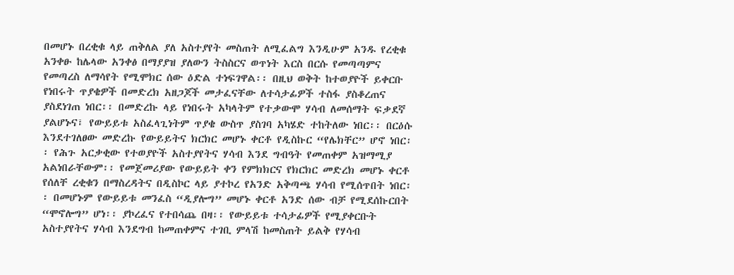በመሆኑ በረቂቁ ላይ ጠቅለል ያለ አስተያየት መስጠት ለሚፈልግ እንዲሁም አንዱ የረቂቁ አንቀፁ ከሌላው አንቀፅ በማያያዝ ያለውን ትስስርና ወጥነት እርስ በርሱ የመጣጣምና የመጣረስ ለማሳየት የሚሞክር ሰው ዕድል ተነፍገዋል፡፡ በዚህ ወቅት ከተወያዮች ይቀርቡ የነበሩት ጥያቄዎች በመድረክ አዘጋጆች መታፈናቸው ለተሳታፊዎች ተስፋ ያስቆረጠና ያስደነገጠ ነበር፡፡ በመድረኩ ላይ የነበሩት አካላትም የተቃውሞ ሃሳብ ለመሰማት ፍቃደኛ ያልሆኑና፣ የውይይቱ አስፈላጊነትም ጥያቄ ውስጥ ያስገባ አካሄድ ተከትለው ነበር፡፡ በርዕሱ እንደተገለፀው መድረኩ የውይይትና ክርክር መሆኑ ቀርቶ የዲስኩር “የሌክቸር” ሆኖ ነበር፡፡ የሕጉ አርቃቂው የተወያዮች አስተያየትና ሃሳብ እንደ ግብዓት የመጠቀም አዝማሚያ አልነበራቸውም፡፡ የመጀመሪያው የውይይት ቀን የምክክርና የክርክር መድረክ መሆኑ ቀርቶ የሰለቸ ረቂቁን በማስረዳትና በዲስኮር ላይ ያተኮረ የአንድ አቅጣጫ ሃሳብ የሚሰጥበት ነበር፡፡ በመሆኑም የውይይቱ መንፈስ “ዲያሎግ” መሆኑ ቀርቶ አንድ ሰው ብቻ የሚደሰኩርበት “ሞኖሎግ” ሆነ፡፡ ያኮረፈና የተበሳጨ በዛ፡፡ የውይይቱ ተሳታፊዎች የሚያቀርቡት አስተያየትና ሃሳብ እንደግብ ከመጠቀምና ተገቢ ምላሽ ከመስጠት ይልቅ የሃሳብ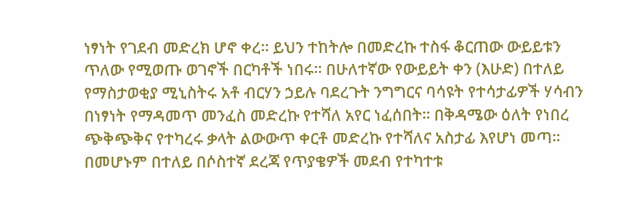ነፃነት የገደብ መድረክ ሆኖ ቀረ፡፡ ይህን ተከትሎ በመድረኩ ተስፋ ቆርጠው ውይይቱን ጥለው የሚወጡ ወገኖች በርካቶች ነበሩ፡፡ በሁለተኛው የውይይት ቀን (እሁድ) በተለይ የማስታወቂያ ሚኒስትሩ አቶ ብርሃን ኃይሉ ባደረጉት ንግግርና ባሳዩት የተሳታፊዎች ሃሳብን በነፃነት የማዳመጥ መንፈስ መድረኩ የተሻለ አየር ነፈሰበት፡፡ በቅዳሜው ዕለት የነበረ ጭቅጭቅና የተካረሩ ቃላት ልውውጥ ቀርቶ መድረኩ የተሻለና አስታፊ እየሆነ መጣ፡፡ በመሆኑም በተለይ በሶስተኛ ደረጃ የጥያቄዎች መደብ የተካተቱ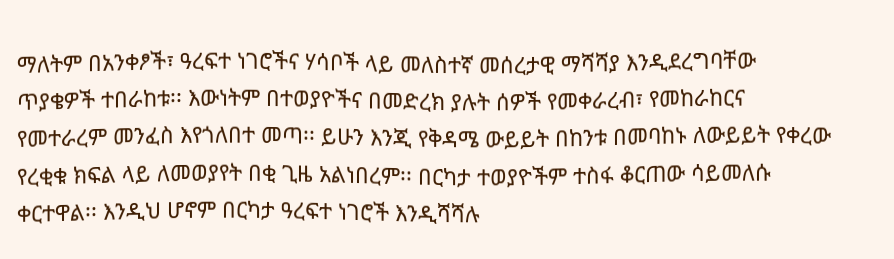ማለትም በአንቀፆች፣ ዓረፍተ ነገሮችና ሃሳቦች ላይ መለስተኛ መሰረታዊ ማሻሻያ እንዲደረግባቸው ጥያቄዎች ተበራከቱ፡፡ እውነትም በተወያዮችና በመድረክ ያሉት ሰዎች የመቀራረብ፣ የመከራከርና የመተራረም መንፈስ እየጎለበተ መጣ፡፡ ይሁን እንጂ የቅዳሜ ውይይት በከንቱ በመባከኑ ለውይይት የቀረው የረቂቁ ክፍል ላይ ለመወያየት በቂ ጊዜ አልነበረም፡፡ በርካታ ተወያዮችም ተስፋ ቆርጠው ሳይመለሱ ቀርተዋል፡፡ እንዲህ ሆኖም በርካታ ዓረፍተ ነገሮች እንዲሻሻሉ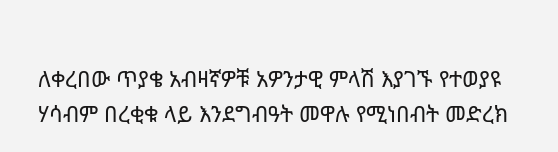ለቀረበው ጥያቄ አብዛኛዎቹ አዎንታዊ ምላሽ እያገኙ የተወያዩ ሃሳብም በረቂቁ ላይ እንደግብዓት መዋሉ የሚነበብት መድረክ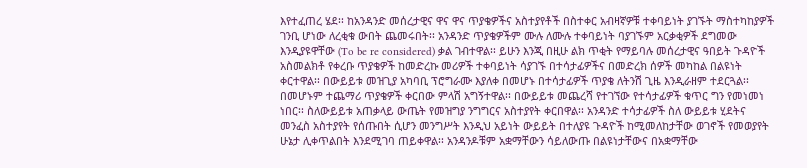እየተፈጠረ ሄደ፡፡ ከአንዳንድ መሰረታዊና ዋና ዋና ጥያቄዎችና አስተያየቶች በስተቀር አብዛኛዎቹ ተቀባይነት ያገኙት ማስተካከያዎች ገንቢ ሆነው ለረቂቁ ውበት ጨመሩበት፡፡ አንዳንድ ጥያቄዎችም ሙሉ ለሙሉ ተቀባይነት ባያገኙም አርቃቂዎች ደግመው እንዲያዩዋቸው (To be re considered) ቃል ገብተዋል፡፡ ይሁን እንጂ በዚሁ ልክ ጥቂት የማይባሉ መሰረታዊና ዓበይት ጉዳዮች አስመልክቶ የቀረቡ ጥያቄዎች ከመድረኩ መሪዎች ተቀባይነት ሳያገኙ በተሳታፊዎችና በመድረክ ሰዎች መካከል በልዩነት ቀርተዋል፡፡ በውይይቱ መዝጊያ አካባቢ ፕሮግራሙ እያለቀ በመሆኑ በተሳታፊዎች ጥያቄ ለትንሽ ጊዜ እንዲራዘም ተደርጓል፡፡ በመሆኑም ተጨማሪ ጥያቄዎች ቀርበው ምላሽ አግኝተዋል፡፡ በውይይቱ መጨረሻ የተገኘው የተሳታፊዎች ቁጥር ግን የመነመነ ነበር፡፡ ስለውይይቱ አጠቃላይ ውጤት የመዝግያ ንግግርና አስተያየት ቀርበዋል፡፡ አንዳንድ ተሳታፊዎች ስለ ውይይቱ ሂደትና መንፈስ አስተያየት የሰጡበት ሲሆን መንግሥት እንዲህ አይነት ውይይት በተለያዩ ጉዳዮች ከሚመለከታቸው ወገኖች የመወያየት ሁኔታ ሊቀጥልበት እንደሚገባ ጠይቀዋል፡፡ አንዳንዶቹም አቋማቸውን ሳይለውጡ በልዩነታቸውና በአቋማቸው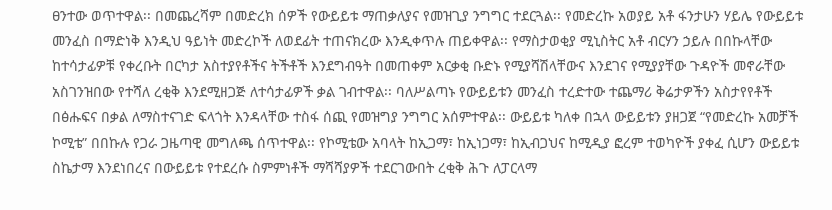ፀንተው ወጥተዋል፡፡ በመጨረሻም በመድረክ ሰዎች የውይይቱ ማጠቃለያና የመዝጊያ ንግግር ተደርጓል፡፡ የመድረኩ አወያይ አቶ ፋንታሁን ሃይሌ የውይይቱ መንፈስ በማድነቅ እንዲህ ዓይነት መድረኮች ለወደፊት ተጠናክረው እንዲቀጥሉ ጠይቀዋል፡፡ የማስታወቂያ ሚኒስትር አቶ ብርሃን ኃይሉ በበኩላቸው ከተሳታፊዎቹ የቀረቡት በርካታ አስተያየቶችና ትችቶች እንደግብዓት በመጠቀም አርቃቂ ቡድኑ የሚያሻሽላቸውና እንደገና የሚያያቸው ጉዳዮች መኖራቸው አስገንዝበው የተሻለ ረቂቅ እንደሚዘጋጅ ለተሳታፊዎች ቃል ገብተዋል፡፡ ባለሥልጣኑ የውይይቱን መንፈስ ተረድተው ተጨማሪ ቅሬታዎችን አስታየየቶች በፅሑፍና በቃል ለማስተናገድ ፍላጎት እንዳላቸው ተስፋ ሰጪ የመዝግያ ንግግር አሰምተዋል፡፡ ውይይቱ ካለቀ በኋላ ውይይቱን ያዘጋጀ “የመድረኩ አመቻች ኮሚቴ” በበኩሉ የጋራ ጋዜጣዊ መግለጫ ሰጥተዋል፡፡ የኮሚቴው አባላት ከኢጋማ፣ ከኢነጋማ፣ ከኢብጋህና ከሚዲያ ፎረም ተወካዮች ያቀፈ ሲሆን ውይይቱ ስኬታማ እንደነበረና በውይይቱ የተደረሱ ስምምነቶች ማሻሻያዎች ተደርገውበት ረቂቅ ሕጉ ለፓርላማ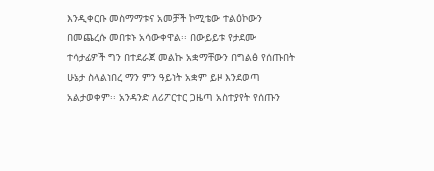እንዲቀርቡ መስማማቱና አመቻች ኮሚቴው ተልዕኮውን በመጨረሱ መበቱኑ አሳውቀዋል፡፡ በውይይቱ የታደሙ ተሳታፊዎች ግን በተደራጀ መልኩ አቋማቸውን በግልፅ የሰጡበት ሁኔታ ስላልነበረ ማን ምን ዓይነት አቋም ይዞ እንደወጣ አልታወቀም፡፡ አንዳንድ ለሪፖርተር ጋዜጣ አስተያየት የሰጡን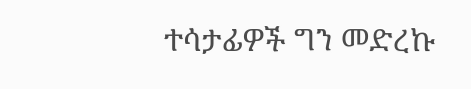ተሳታፊዎች ግን መድረኩ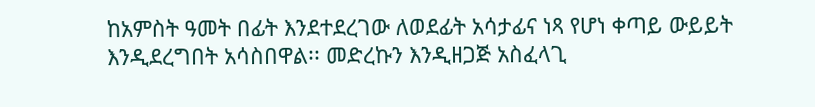ከአምስት ዓመት በፊት እንደተደረገው ለወደፊት አሳታፊና ነጻ የሆነ ቀጣይ ውይይት እንዲደረግበት አሳስበዋል፡፡ መድረኩን እንዲዘጋጅ አስፈላጊ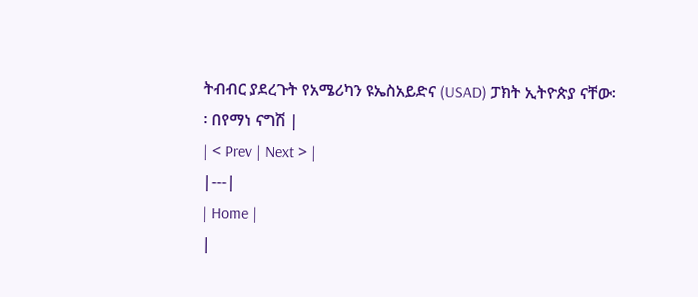ትብብር ያደረጉት የአሜሪካን ዩኤስአይድና (USAD) ፓክት ኢትዮጵያ ናቸው፡፡ በየማነ ናግሽ |
| < Prev | Next > |
|---|
| Home |
|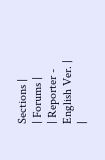Sections |
| Forums |
| Reporter - English Ver. |
|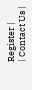Register |
| Contact Us |